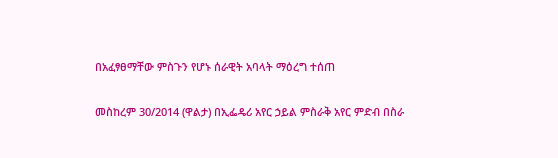በአፈፃፀማቸው ምስጉን የሆኑ ሰራዊት አባላት ማዕረግ ተሰጠ

መስከረም 30/2014 (ዋልታ) በኢፌዴሪ አየር ኃይል ምስራቅ አየር ምድብ በስራ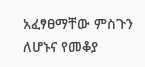አፈፃፀማቸው ምስጉን ለሆኑና የመቆያ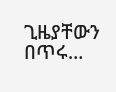ጊዜያቸውን በጥሩ…